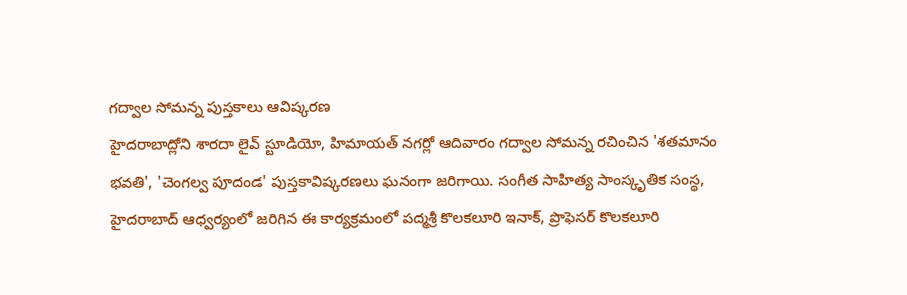గద్వాల సోమన్న పుస్తకాలు ఆవిష్కరణ
హైదరాబాద్లోని శారదా లైవ్ స్టూడియో, హిమాయత్ నగర్లో ఆదివారం గద్వాల సోమన్న రచించిన 'శతమానం భవతి', 'చెంగల్వ పూదండ' పుస్తకావిష్కరణలు ఘనంగా జరిగాయి. సంగీత సాహిత్య సాంస్కృతిక సంస్థ, హైదరాబాద్ ఆధ్వర్యంలో జరిగిన ఈ కార్యక్రమంలో పద్మశ్రీ కొలకలూరి ఇనాక్, ప్రొఫెసర్ కొలకలూరి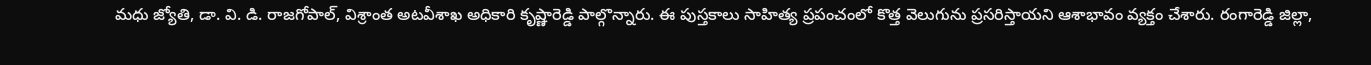మధు జ్యోతి, డా. వి. డి. రాజగోపాల్, విశ్రాంత అటవీశాఖ అధికారి కృష్ణారెడ్డి పాల్గొన్నారు. ఈ పుస్తకాలు సాహిత్య ప్రపంచంలో కొత్త వెలుగును ప్రసరిస్తాయని ఆశాభావం వ్యక్తం చేశారు. రంగారెడ్డి జిల్లా,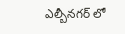ఎల్బీనగర్ లో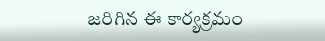జరిగిన ఈ కార్యక్రమం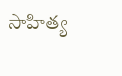సాహిత్య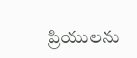ప్రియులను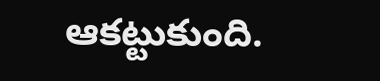ఆకట్టుకుంది.